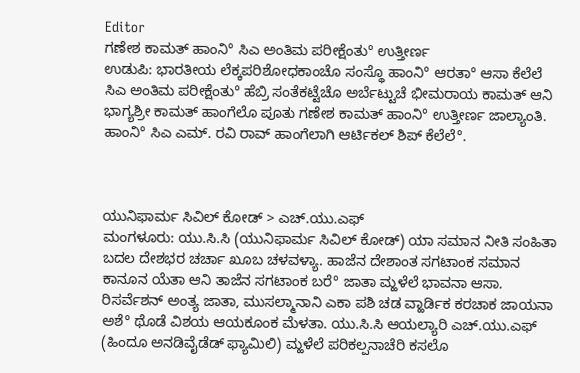Editor
ಗಣೇಶ ಕಾಮತ್ ಹಾಂನಿ° ಸಿಎ ಅಂತಿಮ ಪರೀಕ್ಷೆಂತು° ಉತ್ತೀರ್ಣ
ಉಡುಪಿ: ಭಾರತೀಯ ಲೆಕ್ಕಪರಿಶೋಧಕಾಂಚೊ ಸಂಸ್ಥೊ ಹಾಂನಿ° ಆರತಾ° ಆಸಾ ಕೆಲೆಲೆ ಸಿಎ ಅಂತಿಮ ಪರೀಕ್ಷೆಂತು° ಹೆಬ್ರಿ ಸಂತೆಕಟ್ಟೆಚೊ ಅರ್ಬೆಟ್ಟುಚೆ ಭೀಮರಾಯ ಕಾಮತ್ ಆನಿ ಭಾಗ್ಯಶ್ರೀ ಕಾಮತ್ ಹಾಂಗೆಲೊ ಪೂತು ಗಣೇಶ ಕಾಮತ್ ಹಾಂನಿ° ಉತ್ತೀರ್ಣ ಜಾಲ್ಯಾಂತಿ. ಹಾಂನಿ° ಸಿಎ ಎಮ್. ರವಿ ರಾವ್ ಹಾಂಗೆಲಾಗಿ ಆರ್ಟಿಕಲ್ ಶಿಪ್ ಕೆಲೆಲೆ°.



ಯುನಿಫಾರ್ಮ ಸಿವಿಲ್ ಕೋಡ್ > ಎಚ್.ಯು.ಎಫ್
ಮಂಗಳೂರು: ಯು.ಸಿ.ಸಿ (ಯುನಿಫಾರ್ಮ ಸಿವಿಲ್ ಕೋಡ್) ಯಾ ಸಮಾನ ನೀತಿ ಸಂಹಿತಾ ಬದಲ ದೇಶಭರ ಚರ್ಚಾ ಖೂಬ ಚಳವಳ್ಯಾ. ಹಾಜೆನ ದೇಶಾಂತ ಸಗಟಾಂಕ ಸಮಾನ ಕಾನೂನ ಯೆತಾ ಆನಿ ತಾಜೆನ ಸಗಟಾಂಕ ಬರೆ° ಜಾತಾ ಮ್ಹಳೆಲೆ ಭಾವನಾ ಆಸಾ. ರಿಸರ್ವೆಶನ್ ಅಂತ್ಯ ಜಾತಾ, ಮುಸಲ್ಮಾನಾನಿ ಎಕಾ ಪಶಿ ಚಡ ವ್ಹಾರ್ಡಿಕ ಕರಚಾಕ ಜಾಯನಾ ಅಶೆ° ಥೊಡೆ ವಿಶಯ ಆಯಕೂಂಕ ಮೆಳತಾ. ಯು.ಸಿ.ಸಿ ಆಯಲ್ಯಾರಿ ಎಚ್.ಯು.ಎಫ್ (ಹಿಂದೂ ಅನಡಿವೈಡೆಡ್ ಫ್ಯಾಮಿಲಿ) ಮ್ಹಳೆಲೆ ಪರಿಕಲ್ಪನಾಚೆರಿ ಕಸಲೊ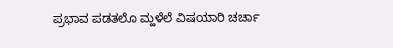ಪ್ರಭಾವ ಪಡತಲೊ ಮ್ಹಳೆಲೆ ವಿಷಯಾರಿ ಚರ್ಚಾ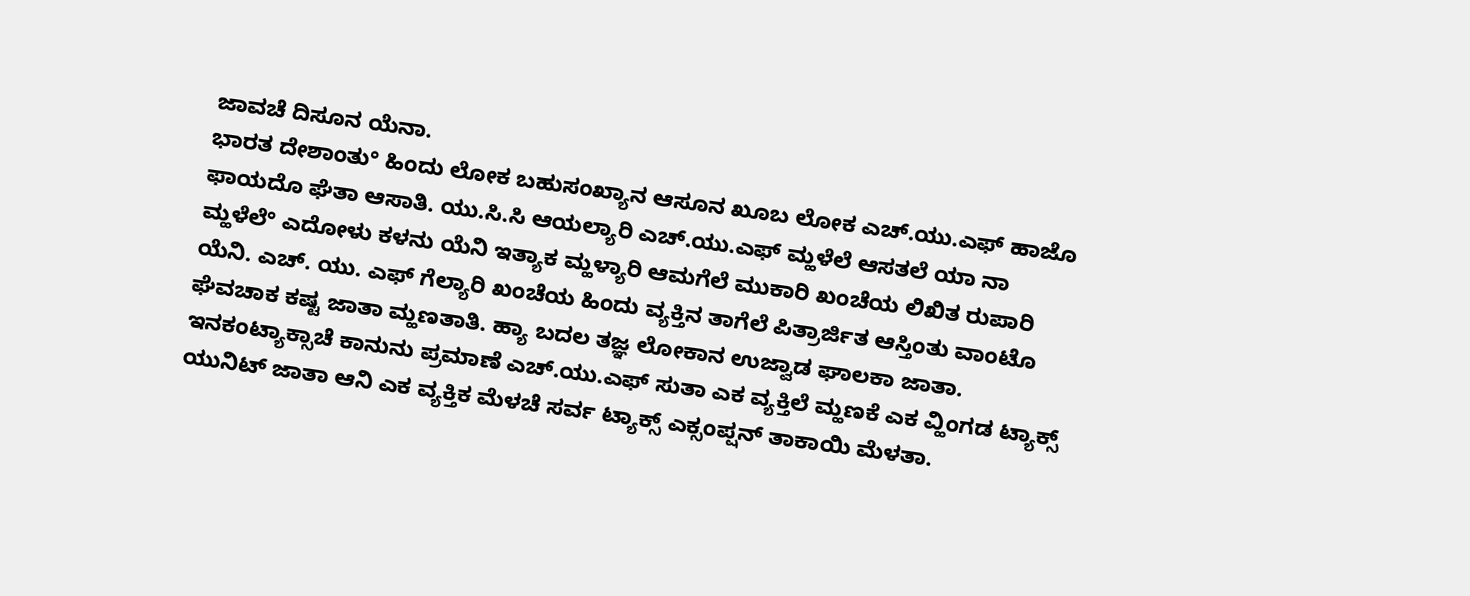ಜಾವಚೆ ದಿಸೂನ ಯೆನಾ.
ಭಾರತ ದೇಶಾಂತು° ಹಿಂದು ಲೋಕ ಬಹುಸಂಖ್ಯಾನ ಆಸೂನ ಖೂಬ ಲೋಕ ಎಚ್.ಯು.ಎಫ್ ಹಾಜೊ ಫಾಯದೊ ಘೆತಾ ಆಸಾತಿ. ಯು.ಸಿ.ಸಿ ಆಯಲ್ಯಾರಿ ಎಚ್.ಯು.ಎಫ್ ಮ್ಹಳೆಲೆ ಆಸತಲೆ ಯಾ ನಾ ಮ್ಹಳೆಲೆ° ಎದೋಳು ಕಳನು ಯೆನಿ ಇತ್ಯಾಕ ಮ್ಹಳ್ಯಾರಿ ಆಮಗೆಲೆ ಮುಕಾರಿ ಖಂಚೆಯ ಲಿಖಿತ ರುಪಾರಿ ಯೆನಿ. ಎಚ್. ಯು. ಎಫ್ ಗೆಲ್ಯಾರಿ ಖಂಚೆಯ ಹಿಂದು ವ್ಯಕ್ತಿನ ತಾಗೆಲೆ ಪಿತ್ರಾರ್ಜಿತ ಆಸ್ತಿಂತು ವಾಂಟೊ ಘೆವಚಾಕ ಕಷ್ಟ ಜಾತಾ ಮ್ಹಣತಾತಿ. ಹ್ಯಾ ಬದಲ ತಜ್ಞ ಲೋಕಾನ ಉಜ್ವಾಡ ಘಾಲಕಾ ಜಾತಾ. ಇನಕಂಟ್ಯಾಕ್ಸಾಚೆ ಕಾನುನು ಪ್ರಮಾಣೆ ಎಚ್.ಯು.ಎಫ್ ಸುತಾ ಎಕ ವ್ಯಕ್ತಿಲೆ ಮ್ಹಣಕೆ ಎಕ ವ್ಹಿಂಗಡ ಟ್ಯಾಕ್ಸ್ ಯುನಿಟ್ ಜಾತಾ ಆನಿ ಎಕ ವ್ಯಕ್ತಿಕ ಮೆಳಚೆ ಸರ್ವ ಟ್ಯಾಕ್ಸ್ ಎಕ್ಸಂಪ್ಷನ್ ತಾಕಾಯಿ ಮೆಳತಾ.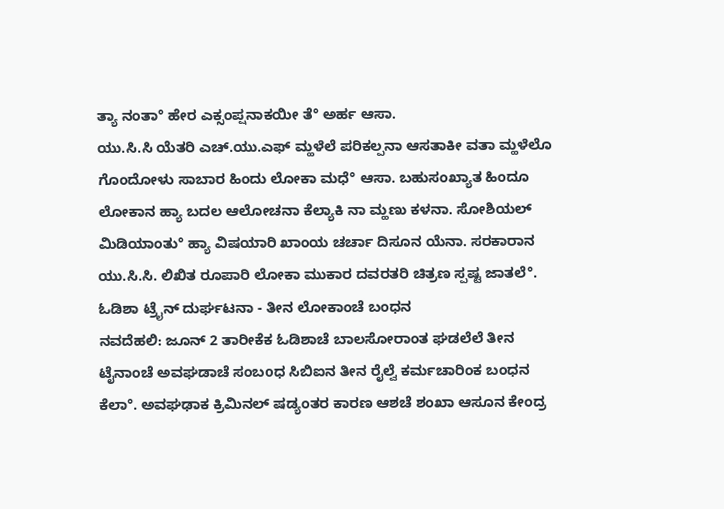ತ್ಯಾ ನಂತಾ° ಹೇರ ಎಕ್ಸಂಪ್ಷನಾಕಯೀ ತೆ° ಅರ್ಹ ಆಸಾ.
ಯು.ಸಿ.ಸಿ ಯೆತರಿ ಎಚ್.ಯು.ಎಫ್ ಮ್ಹಳೆಲೆ ಪರಿಕಲ್ಪನಾ ಆಸತಾಕೀ ವತಾ ಮ್ಹಳೆಲೊ ಗೊಂದೋಳು ಸಾಬಾರ ಹಿಂದು ಲೋಕಾ ಮಧೆ° ಆಸಾ. ಬಹುಸಂಖ್ಯಾತ ಹಿಂದೂ ಲೋಕಾನ ಹ್ಯಾ ಬದಲ ಆಲೋಚನಾ ಕೆಲ್ಯಾಕಿ ನಾ ಮ್ಹಣು ಕಳನಾ. ಸೋಶಿಯಲ್ ಮಿಡಿಯಾಂತು° ಹ್ಯಾ ವಿಷಯಾರಿ ಖಾಂಯ ಚರ್ಚಾ ದಿಸೂನ ಯೆನಾ. ಸರಕಾರಾನ ಯು.ಸಿ.ಸಿ. ಲಿಖಿತ ರೂಪಾರಿ ಲೋಕಾ ಮುಕಾರ ದವರತರಿ ಚಿತ್ರಣ ಸ್ಪಷ್ಟ ಜಾತಲೆ°.
ಓಡಿಶಾ ಟ್ರೈನ್ ದುರ್ಘಟನಾ - ತೀನ ಲೋಕಾಂಚೆ ಬಂಧನ
ನವದೆಹಲಿ: ಜೂನ್ 2 ತಾರೀಕೆಕ ಓಡಿಶಾಚೆ ಬಾಲಸೋರಾಂತ ಘಡಲೆಲೆ ತೀನ ಟೈನಾಂಚೆ ಅವಘಡಾಚೆ ಸಂಬοಧ ಸಿಬಿಐನ ತೀನ ರೈಲ್ವೆ ಕರ್ಮಚಾರಿಂಕ ಬಂಧನ ಕೆಲಾ°. ಅವಘಢಾಕ ಕ್ರಿಮಿನಲ್ ಷಡ್ಯಂತರ ಕಾರಣ ಆಶಚೆ ಶಂಖಾ ಆಸೂನ ಕೇಂದ್ರ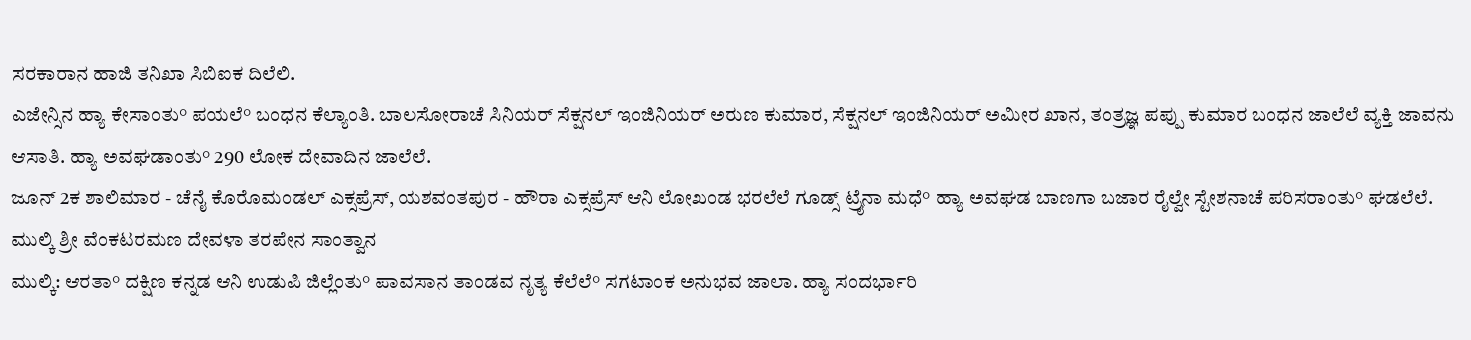ಸರಕಾರಾನ ಹಾಜಿ ತನಿಖಾ ಸಿಬಿಐಕ ದಿಲೆಲಿ.
ಎಜೇನ್ಸಿನ ಹ್ಯಾ ಕೇಸಾಂತು° ಪಯಲೆ° ಬಂಧನ ಕೆಲ್ಯಾಂತಿ. ಬಾಲಸೋರಾಚೆ ಸಿನಿಯರ್ ಸೆಕ್ಷನಲ್ ಇಂಜಿನಿಯರ್ ಅರುಣ ಕುಮಾರ, ಸೆಕ್ಷನಲ್ ಇಂಜಿನಿಯರ್ ಅಮೀರ ಖಾನ, ತಂತ್ರಜ್ಞ ಪಪ್ಪು ಕುಮಾರ ಬಂಧನ ಜಾಲೆಲೆ ವ್ಯಕ್ತಿ ಜಾವನು ಆಸಾತಿ. ಹ್ಯಾ ಅವಘಡಾಂತು° 290 ಲೋಕ ದೇವಾದಿನ ಜಾಲೆಲೆ.
ಜೂನ್ 2ಕ ಶಾಲಿಮಾರ - ಚೆನೈ ಕೊರೊಮಂಡಲ್ ಎಕ್ಸಪ್ರೆಸ್, ಯಶವಂತಪುರ - ಹೌರಾ ಎಕ್ಸಪ್ರೆಸ್ ಆನಿ ಲೋಖಂಡ ಭರಲೆಲೆ ಗೂಡ್ಸ್ ಟ್ರೈನಾ ಮಧೆ° ಹ್ಯಾ ಅವಘಡ ಬಾಣಗಾ ಬಜಾರ ರೈಲ್ವೇ ಸ್ಟೇಶನಾಚೆ ಪರಿಸರಾಂತು° ಘಡಲೆಲೆ.
ಮುಲ್ಕಿ ಶ್ರೀ ವೆಂಕಟರಮಣ ದೇವಳಾ ತರಪೇನ ಸಾಂತ್ವಾನ
ಮುಲ್ಕಿ: ಆರತಾ° ದಕ್ಷಿಣ ಕನ್ನಡ ಆನಿ ಉಡುಪಿ ಜಿಲ್ಲೆಂತು° ಪಾವಸಾನ ತಾಂಡವ ನೃತ್ಯ ಕೆಲೆಲೆ° ಸಗಟಾಂಕ ಅನುಭವ ಜಾಲಾ. ಹ್ಯಾ ಸಂದರ್ಭಾರಿ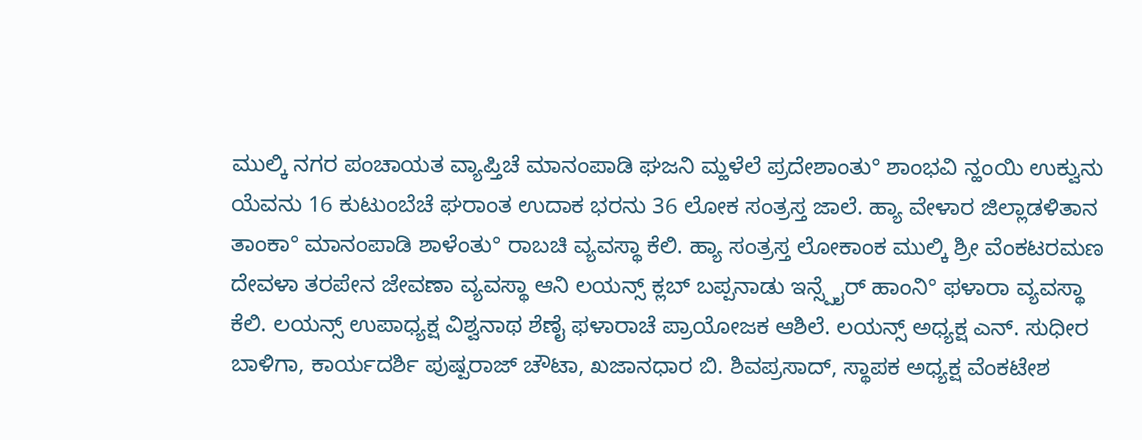ಮುಲ್ಕಿ ನಗರ ಪಂಚಾಯತ ವ್ಯಾಪ್ತಿಚೆ ಮಾನಂಪಾಡಿ ಘಜನಿ ಮ್ಹಳೆಲೆ ಪ್ರದೇಶಾಂತು° ಶಾಂಭವಿ ನ್ಹಂಯಿ ಉಕ್ವುನು ಯೆವನು 16 ಕುಟುಂಬೆಚೆ ಘರಾಂತ ಉದಾಕ ಭರನು 36 ಲೋಕ ಸಂತ್ರಸ್ತ ಜಾಲೆ. ಹ್ಯಾ ವೇಳಾರ ಜಿಲ್ಲಾಡಳಿತಾನ ತಾಂಕಾ° ಮಾನಂಪಾಡಿ ಶಾಳೆಂತು° ರಾಬಚಿ ವ್ಯವಸ್ಥಾ ಕೆಲಿ. ಹ್ಯಾ ಸಂತ್ರಸ್ತ ಲೋಕಾಂಕ ಮುಲ್ಕಿ ಶ್ರೀ ವೆಂಕಟರಮಣ ದೇವಳಾ ತರಪೇನ ಜೇವಣಾ ವ್ಯವಸ್ಥಾ ಆನಿ ಲಯನ್ಸ್ ಕ್ಲಬ್ ಬಪ್ಪನಾಡು ಇನ್ಸ್ಪೈರ್ ಹಾಂನಿ° ಫಳಾರಾ ವ್ಯವಸ್ಥಾ ಕೆಲಿ. ಲಯನ್ಸ್ ಉಪಾಧ್ಯಕ್ಷ ವಿಶ್ವನಾಥ ಶೆಣೈ ಫಳಾರಾಚೆ ಪ್ರಾಯೋಜಕ ಆಶಿಲೆ. ಲಯನ್ಸ್ ಅಧ್ಯಕ್ಷ ಎನ್. ಸುಧೀರ ಬಾಳಿಗಾ, ಕಾರ್ಯದರ್ಶಿ ಪುಷ್ಪರಾಜ್ ಚೌಟಾ, ಖಜಾನಧಾರ ಬಿ. ಶಿವಪ್ರಸಾದ್, ಸ್ಥಾಪಕ ಅಧ್ಯಕ್ಷ ವೆಂಕಟೇಶ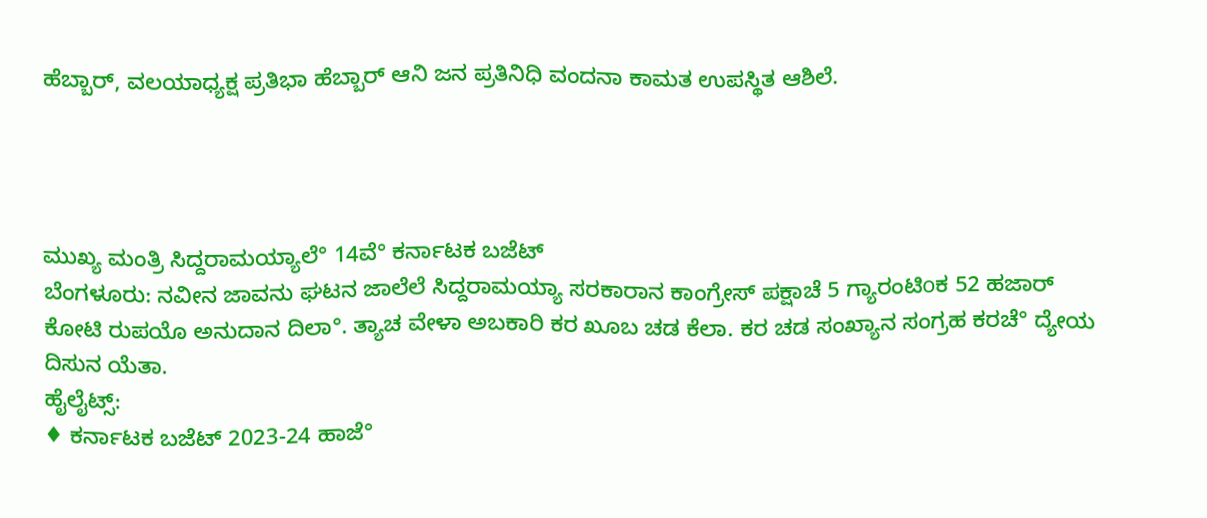ಹೆಬ್ಬಾರ್, ವಲಯಾಧ್ಯಕ್ಷ ಪ್ರತಿಭಾ ಹೆಬ್ಬಾರ್ ಆನಿ ಜನ ಪ್ರತಿನಿಧಿ ವಂದನಾ ಕಾಮತ ಉಪಸ್ಥಿತ ಆಶಿಲೆ.




ಮುಖ್ಯ ಮಂತ್ರಿ ಸಿದ್ದರಾಮಯ್ಯಾಲೆ° 14ವೆ° ಕರ್ನಾಟಕ ಬಜೆಟ್
ಬೆಂಗಳೂರು: ನವೀನ ಜಾವನು ಘಟನ ಜಾಲೆಲೆ ಸಿದ್ದರಾಮಯ್ಯಾ ಸರಕಾರಾನ ಕಾಂಗ್ರೇಸ್ ಪಕ್ಷಾಚೆ 5 ಗ್ಯಾರಂಟಿοಕ 52 ಹಜಾರ್ ಕೋಟಿ ರುಪಯೊ ಅನುದಾನ ದಿಲಾ°. ತ್ಯಾಚ ವೇಳಾ ಅಬಕಾರಿ ಕರ ಖೂಬ ಚಡ ಕೆಲಾ. ಕರ ಚಡ ಸಂಖ್ಯಾನ ಸಂಗ್ರಹ ಕರಚೆ° ದ್ಯೇಯ ದಿಸುನ ಯೆತಾ.
ಹೈಲೈಟ್ಸ್:
♦ ಕರ್ನಾಟಕ ಬಜೆಟ್ 2023-24 ಹಾಜೆ°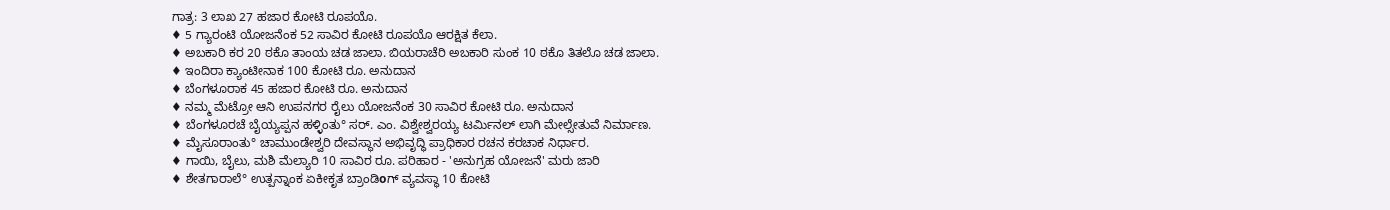ಗಾತ್ರ: 3 ಲಾಖ 27 ಹಜಾರ ಕೋಟಿ ರೂಪಯೊ.
♦ 5 ಗ್ಯಾರಂಟಿ ಯೋಜನೆಂಕ 52 ಸಾವಿರ ಕೋಟಿ ರೂಪಯೊ ಆರಕ್ಷಿತ ಕೆಲಾ.
♦ ಅಬಕಾರಿ ಕರ 20 ಠಕೊ ತಾಂಯ ಚಡ ಜಾಲಾ. ಬಿಯರಾಚೆರಿ ಅಬಕಾರಿ ಸುಂಕ 10 ಠಕೊ ತಿತಲೊ ಚಡ ಜಾಲಾ.
♦ ಇಂದಿರಾ ಕ್ಯಾಂಟೀನಾಕ 100 ಕೋಟಿ ರೂ. ಅನುದಾನ
♦ ಬೆಂಗಳೂರಾಕ 45 ಹಜಾರ ಕೋಟಿ ರೂ. ಅನುದಾನ
♦ ನಮ್ಮ ಮೆಟ್ರೋ ಆನಿ ಉಪನಗರ ರೈಲು ಯೋಜನೆಂಕ 30 ಸಾವಿರ ಕೋಟಿ ರೂ. ಅನುದಾನ
♦ ಬೆಂಗಳೂರಚೆ ಬೈಯ್ಯಪ್ಪನ ಹಳ್ಳಿಂತು° ಸರ್. ಎಂ. ವಿಶ್ವೇಶ್ವರಯ್ಯ ಟರ್ಮಿನಲ್ ಲಾಗಿ ಮೇಲ್ಸೇತುವೆ ನಿರ್ಮಾಣ.
♦ ಮೈಸೂರಾಂತು° ಚಾಮುಂಡೇಶ್ವರಿ ದೇವಸ್ಥಾನ ಅಭಿವೃದ್ಧಿ ಪ್ರಾಧಿಕಾರ ರಚನ ಕರಚಾಕ ನಿರ್ಧಾರ.
♦ ಗಾಯಿ, ಬೈಲು, ಮಶಿ ಮೆಲ್ಯಾರಿ 10 ಸಾವಿರ ರೂ. ಪರಿಹಾರ - 'ಅನುಗ್ರಹ ಯೋಜನೆ' ಮರು ಜಾರಿ
♦ ಶೇತಗಾರಾಲೆ° ಉತ್ಪನ್ನಾಂಕ ಏಕೀಕೃತ ಬ್ರಾಂಡಿοಗ್ ವ್ಯವಸ್ಥಾ 10 ಕೋಟಿ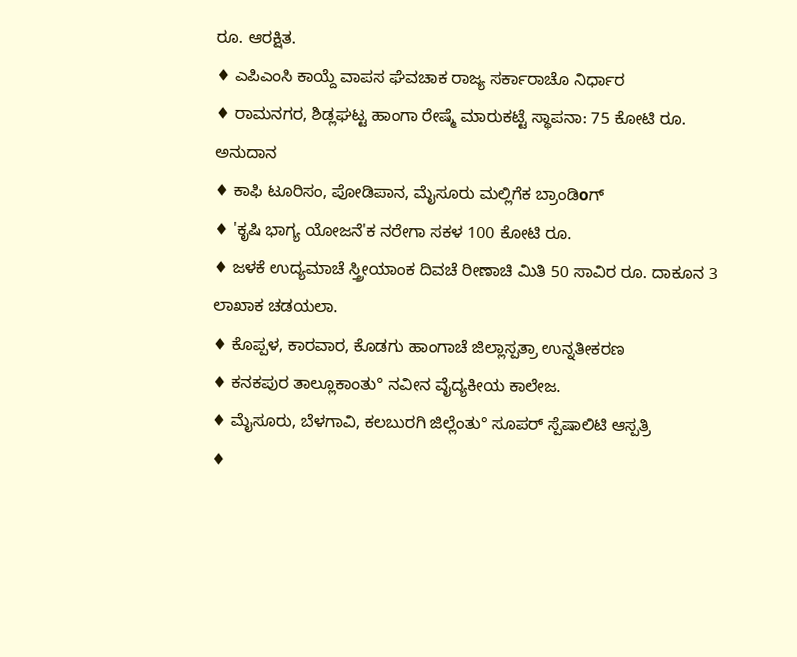ರೂ. ಆರಕ್ಷಿತ.
♦ ಎಪಿಎಂಸಿ ಕಾಯ್ದೆ ವಾಪಸ ಘೆವಚಾಕ ರಾಜ್ಯ ಸರ್ಕಾರಾಚೊ ನಿರ್ಧಾರ
♦ ರಾಮನಗರ, ಶಿಡ್ಲಘಟ್ಟ ಹಾಂಗಾ ರೇಷ್ಮೆ ಮಾರುಕಟ್ಟೆ ಸ್ಥಾಪನಾ: 75 ಕೋಟಿ ರೂ. ಅನುದಾನ
♦ ಕಾಫಿ ಟೂರಿಸಂ, ಪೋಡಿಪಾನ, ಮೈಸೂರು ಮಲ್ಲಿಗೆಕ ಬ್ರಾಂಡಿοಗ್
♦ 'ಕೃಷಿ ಭಾಗ್ಯ ಯೋಜನೆ'ಕ ನರೇಗಾ ಸಕಳ 100 ಕೋಟಿ ರೂ.
♦ ಜಳಕೆ ಉದ್ಯಮಾಚೆ ಸ್ತ್ರೀಯಾಂಕ ದಿವಚೆ ರೀಣಾಚಿ ಮಿತಿ 50 ಸಾವಿರ ರೂ. ದಾಕೂನ 3 ಲಾಖಾಕ ಚಡಯಲಾ.
♦ ಕೊಪ್ಪಳ, ಕಾರವಾರ, ಕೊಡಗು ಹಾಂಗಾಚೆ ಜಿಲ್ಲಾಸ್ಪತ್ರಾ ಉನ್ನತೀಕರಣ
♦ ಕನಕಪುರ ತಾಲ್ಲೂಕಾಂತು° ನವೀನ ವೈದ್ಯಕೀಯ ಕಾಲೇಜ.
♦ ಮೈಸೂರು, ಬೆಳಗಾವಿ, ಕಲಬುರಗಿ ಜಿಲ್ಲೆಂತು° ಸೂಪರ್ ಸ್ಪೆಷಾಲಿಟಿ ಆಸ್ಪತ್ರಿ
♦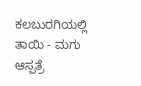ಕಲಬುರಗಿಯಲ್ಲಿ ತಾಯಿ - ಮಗು ಆಸ್ಪತ್ರೆ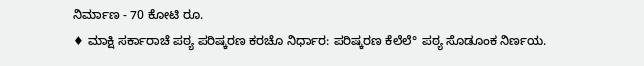ನಿರ್ಮಾಣ - 70 ಕೋಟಿ ರೂ.
♦ ಮಾಕ್ಷಿ ಸರ್ಕಾರಾಚೆ ಪಠ್ಯ ಪರಿಷ್ಕರಣ ಕರಚೊ ನಿರ್ಧಾರ: ಪರಿಷ್ಕರಣ ಕೆಲೆಲೆ° ಪಠ್ಯ ಸೊಡೂಂಕ ನಿರ್ಣಯ.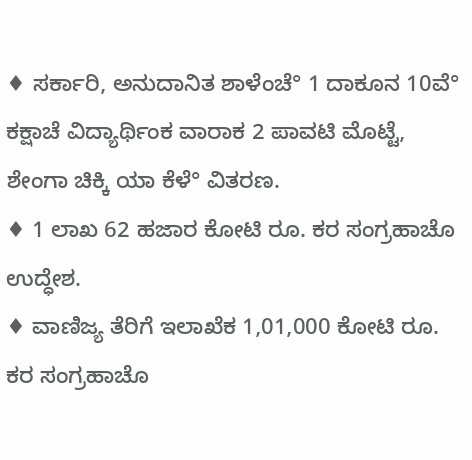♦ ಸರ್ಕಾರಿ, ಅನುದಾನಿತ ಶಾಳೆಂಚೆ° 1 ದಾಕೂನ 10ವೆ° ಕಕ್ಷಾಚೆ ವಿದ್ಯಾರ್ಥಿಂಕ ವಾರಾಕ 2 ಪಾವಟಿ ಮೊಟ್ಟೆ, ಶೇಂಗಾ ಚಿಕ್ಕಿ ಯಾ ಕೆಳೆ° ವಿತರಣ.
♦ 1 ಲಾಖ 62 ಹಜಾರ ಕೋಟಿ ರೂ. ಕರ ಸಂಗ್ರಹಾಚೊ ಉದ್ಧೇಶ.
♦ ವಾಣಿಜ್ಯ ತೆರಿಗೆ ಇಲಾಖೆಕ 1,01,000 ಕೋಟಿ ರೂ. ಕರ ಸಂಗ್ರಹಾಚೊ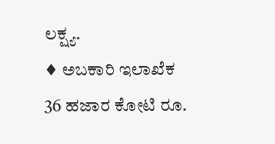ಲಕ್ಷ್ಯ.
♦ ಅಬಕಾರಿ ಇಲಾಖೆಕ 36 ಹಜಾರ ಕೋಟಿ ರೂ.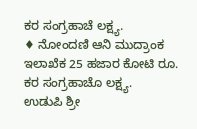ಕರ ಸಂಗ್ರಹಾಚೆ ಲಕ್ಷ್ಯ.
♦ ನೋಂದಣಿ ಆನಿ ಮುದ್ರಾಂಕ ಇಲಾಖೆಕ 25 ಹಜಾರ ಕೋಟಿ ರೂ. ಕರ ಸಂಗ್ರಹಾಚೊ ಲಕ್ಷ್ಯ.
ಉಡುಪಿ ಶ್ರೀ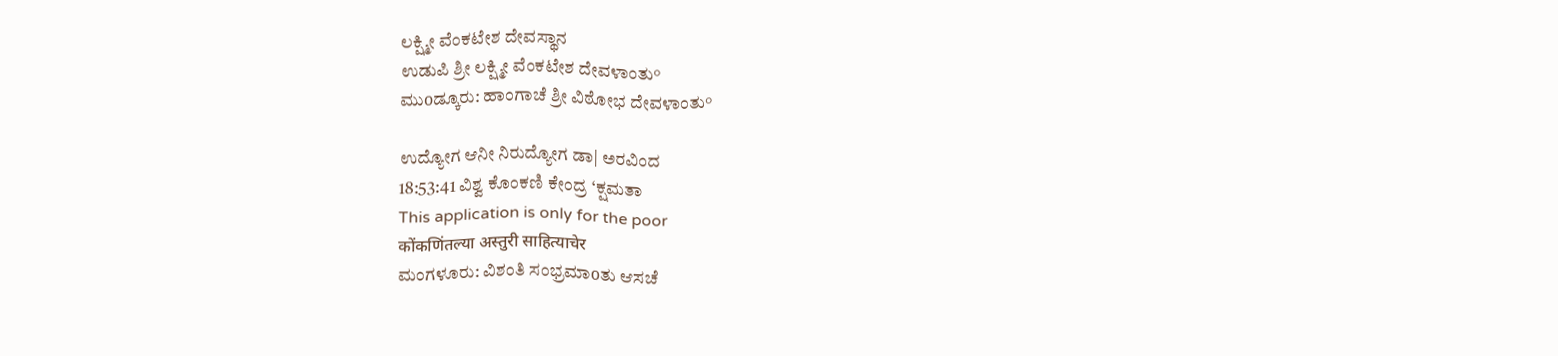ಲಕ್ಷ್ಮೀ ವೆಂಕಟೇಶ ದೇವಸ್ಥಾನ
ಉಡುಪಿ ಶ್ರೀ ಲಕ್ಷ್ಮೀ ವೆಂಕಟೇಶ ದೇವಳಾಂತು°
ಮುοಡ್ಕೂರು: ಹಾಂಗಾಚೆ ಶ್ರೀ ವಿಠೋಭ ದೇವಳಾಂತು°

ಉದ್ಯೋಗ ಆನೀ ನಿರುದ್ಯೋಗ ಡಾ| ಅರವಿಂದ
18:53:41 ವಿಶ್ವ ಕೊಂಕಣಿ ಕೇಂದ್ರ ‘ಕ್ಷಮತಾ
This application is only for the poor
कोंकणिंतल्या अस्तुरी साहित्याचेर
ಮಂಗಳೂರು: ವಿಶಂತಿ ಸಂಭ್ರಮಾοತು ಆಸಚೆ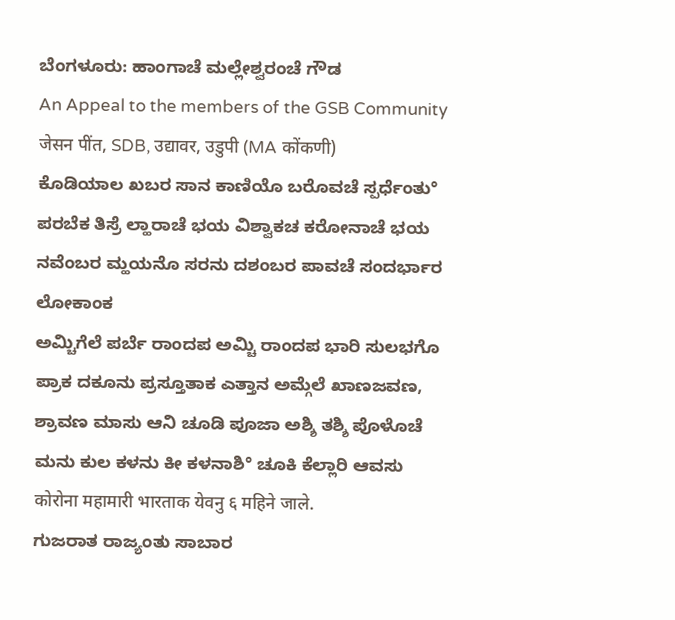ಬೆಂಗಳೂರು: ಹಾಂಗಾಚೆ ಮಲ್ಲೇಶ್ವರಂಚೆ ಗೌಡ
An Appeal to the members of the GSB Community
जेसन पींत, SDB, उद्यावर, उडुपी (MA कोंकणी)
ಕೊಡಿಯಾಲ ಖಬರ ಸಾನ ಕಾಣಿಯೊ ಬರೊವಚೆ ಸ್ಪರ್ಧೆಂತು°
ಪರಬೆಕ ತಿಸ್ರೆ ಲ್ಹಾರಾಚೆ ಭಯ ವಿಶ್ವಾಕಚ ಕರೋನಾಚೆ ಭಯ
ನವೆಂಬರ ಮ್ಹಯನೊ ಸರನು ದಶಂಬರ ಪಾವಚೆ ಸಂದರ್ಭಾರ ಲೋಕಾಂಕ
ಅಮ್ಚಿಗೆಲೆ ಪರ್ಬೆ ರಾಂದಪ ಅಮ್ಚಿ ರಾಂದಪ ಭಾರಿ ಸುಲಭಗೊ
ಪ್ರಾಕ ದಕೂನು ಪ್ರಸ್ತೂತಾಕ ಎತ್ತಾನ ಅಮ್ಗೆಲೆ ಖಾಣಜವಣ,
ಶ್ರಾವಣ ಮಾಸು ಆನಿ ಚೂಡಿ ಪೂಜಾ ಅಶ್ಶಿ ತಶ್ಶಿ ಪೊಳೊಚೆ
ಮನು ಕುಲ ಕಳನು ಕೀ ಕಳನಾಶಿ° ಚೂಕಿ ಕೆಲ್ಲಾರಿ ಆವಸು
कोरोना महामारी भारताक येवनु ६ महिने जाले.
ಗುಜರಾತ ರಾಜ್ಯಂತು ಸಾಬಾರ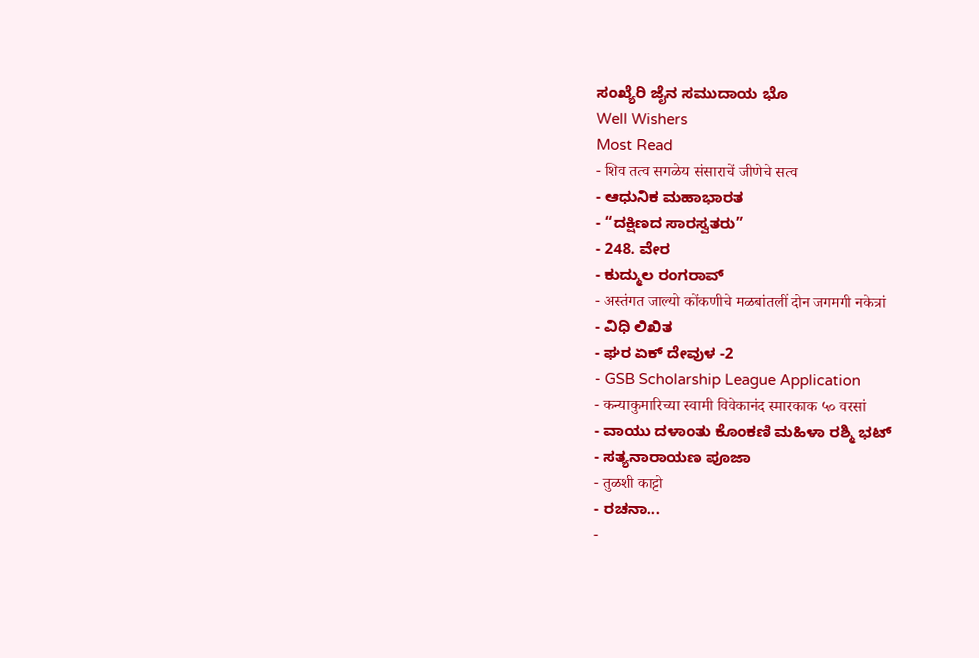ಸಂಖ್ಯೆರಿ ಜೈನ ಸಮುದಾಯ ಭೊ
Well Wishers
Most Read
- शिव तत्व सगळेय संसाराचें जीणेचे सत्व
- ಆಧುನಿಕ ಮಹಾಭಾರತ
- “ದಕ್ಷಿಣದ ಸಾರಸ್ವತರು”
- 248. ವೇರ
- ಕುದ್ಮುಲ ರಂಗರಾವ್
- अस्तंगत जाल्यो कोंकणीचे मळबांतलीं दोन जगमगी नकेत्रां
- ವಿಧಿ ಲಿಖಿತ
- ಘರ ಏಕ್ ದೇವುಳ -2
- GSB Scholarship League Application
- कन्याकुमारिच्या स्वामी विवेकानंद स्मारकाक ५० वरसां
- ವಾಯು ದಳಾಂತು ಕೊಂಕಣಿ ಮಹಿಳಾ ರಶ್ಮಿ ಭಟ್
- ಸತ್ಯನಾರಾಯಣ ಪೂಜಾ
- तुळशी काट्टो
- ರಚನಾ...
-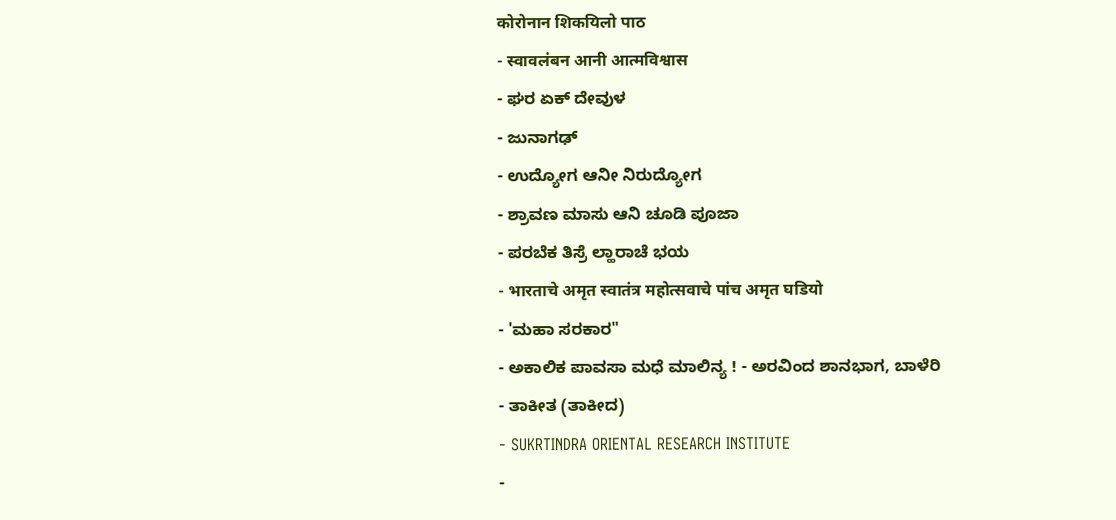कोरोनान शिकयिलो पाठ
- स्वावलंबन आनी आत्मविश्वास
- ಘರ ಏಕ್ ದೇವುಳ
- ಜುನಾಗಢ್
- ಉದ್ಯೋಗ ಆನೀ ನಿರುದ್ಯೋಗ
- ಶ್ರಾವಣ ಮಾಸು ಆನಿ ಚೂಡಿ ಪೂಜಾ
- ಪರಬೆಕ ತಿಸ್ರೆ ಲ್ಹಾರಾಚೆ ಭಯ
- भारताचे अमृत स्वातंत्र महोत्सवाचे पांच अमृत घडियो
- 'ಮಹಾ ಸರಕಾರ"
- ಅಕಾಲಿಕ ಪಾವಸಾ ಮಧೆ ಮಾಲಿನ್ಯ ! - ಅರವಿಂದ ಶಾನಭಾಗ, ಬಾಳೆರಿ
- ತಾಕೀತ (ತಾಕೀದ)
- SUKRTINDRA ORIENTAL RESEARCH INSTITUTE
-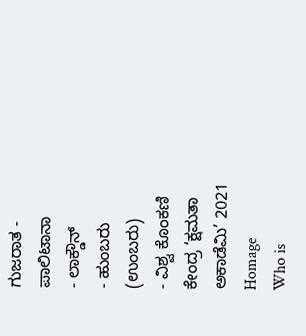ಗುಜರಾತ - ಪಾಲಿಟಾನಾ
- ಲಾಕ್ಡೌನ್
- ಹುಂಬರು (ಉಂಬರು)
- ವಿಶ್ವ ಕೊಂಕಣಿ ಕೇಂದ್ರ ‘ಕ್ಷಮತಾ ಅಕಾಡೆಮಿ’ 2021
Homage
Who is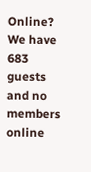Online?
We have 683 guests and no members online